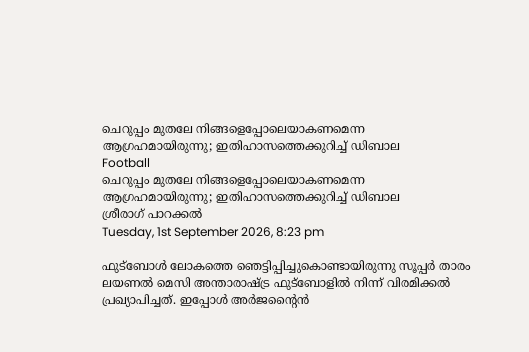ചെറുപ്പം മുതലേ നിങ്ങളെപ്പോലെയാകണമെന്ന ആഗ്രഹമായിരുന്നു; ഇതിഹാസത്തെക്കുറിച്ച് ഡിബാല
Football
ചെറുപ്പം മുതലേ നിങ്ങളെപ്പോലെയാകണമെന്ന ആഗ്രഹമായിരുന്നു; ഇതിഹാസത്തെക്കുറിച്ച് ഡിബാല
ശ്രീരാഗ് പാറക്കല്‍
Tuesday, 1st September 2026, 8:23 pm

ഫുട്‌ബോള്‍ ലോകത്തെ ഞെട്ടിപ്പിച്ചുകൊണ്ടായിരുന്നു സൂപ്പര്‍ താരം ലയണല്‍ മെസി അന്താരാഷ്ട്ര ഫുട്‌ബോളില്‍ നിന്ന് വിരമിക്കല്‍ പ്രഖ്യാപിച്ചത്. ഇപ്പോള്‍ അര്‍ജന്റൈന്‍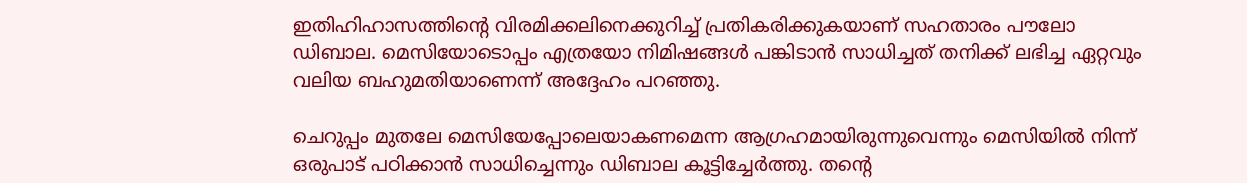ഇതിഹിഹാസത്തിന്റെ വിരമിക്കലിനെക്കുറിച്ച് പ്രതികരിക്കുകയാണ് സഹതാരം പൗലോ ഡിബാല. മെസിയോടൊപ്പം എത്രയോ നിമിഷങ്ങള്‍ പങ്കിടാന്‍ സാധിച്ചത് തനിക്ക് ലഭിച്ച ഏറ്റവും വലിയ ബഹുമതിയാണെന്ന് അദ്ദേഹം പറഞ്ഞു.

ചെറുപ്പം മുതലേ മെസിയേപ്പോലെയാകണമെന്ന ആഗ്രഹമായിരുന്നുവെന്നും മെസിയില്‍ നിന്ന് ഒരുപാട് പഠിക്കാന്‍ സാധിച്ചെന്നും ഡിബാല കൂട്ടിച്ചേര്‍ത്തു. തന്റെ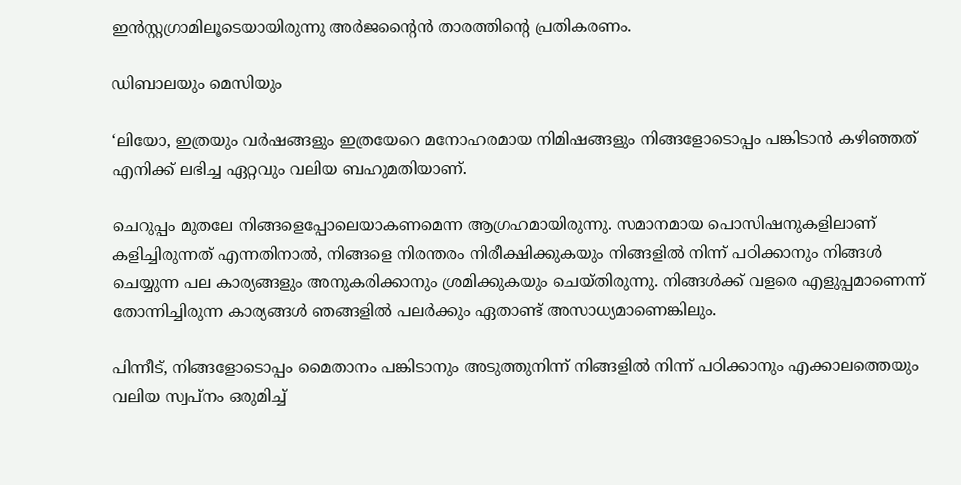ഇന്‍സ്റ്റഗ്രാമിലൂടെയായിരുന്നു അര്‍ജന്റൈന്‍ താരത്തിന്റെ പ്രതികരണം.

ഡിബാലയും മെസിയും

‘ലിയോ, ഇത്രയും വര്‍ഷങ്ങളും ഇത്രയേറെ മനോഹരമായ നിമിഷങ്ങളും നിങ്ങളോടൊപ്പം പങ്കിടാന്‍ കഴിഞ്ഞത് എനിക്ക് ലഭിച്ച ഏറ്റവും വലിയ ബഹുമതിയാണ്.

ചെറുപ്പം മുതലേ നിങ്ങളെപ്പോലെയാകണമെന്ന ആഗ്രഹമായിരുന്നു. സമാനമായ പൊസിഷനുകളിലാണ് കളിച്ചിരുന്നത് എന്നതിനാല്‍, നിങ്ങളെ നിരന്തരം നിരീക്ഷിക്കുകയും നിങ്ങളില്‍ നിന്ന് പഠിക്കാനും നിങ്ങള്‍ ചെയ്യുന്ന പല കാര്യങ്ങളും അനുകരിക്കാനും ശ്രമിക്കുകയും ചെയ്തിരുന്നു. നിങ്ങള്‍ക്ക് വളരെ എളുപ്പമാണെന്ന് തോന്നിച്ചിരുന്ന കാര്യങ്ങള്‍ ഞങ്ങളില്‍ പലര്‍ക്കും ഏതാണ്ട് അസാധ്യമാണെങ്കിലും.

പിന്നീട്, നിങ്ങളോടൊപ്പം മൈതാനം പങ്കിടാനും അടുത്തുനിന്ന് നിങ്ങളില്‍ നിന്ന് പഠിക്കാനും എക്കാലത്തെയും വലിയ സ്വപ്നം ഒരുമിച്ച്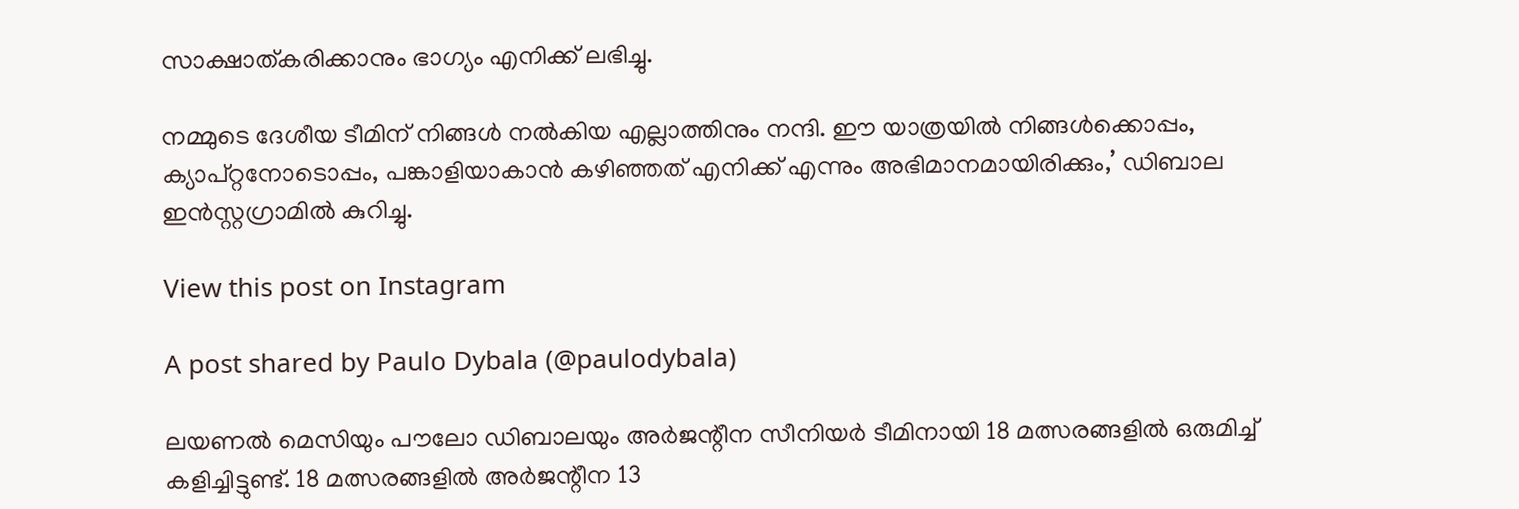സാക്ഷാത്കരിക്കാനും ഭാഗ്യം എനിക്ക് ലഭിച്ചു.

നമ്മുടെ ദേശീയ ടീമിന് നിങ്ങള്‍ നല്‍കിയ എല്ലാത്തിനും നന്ദി. ഈ യാത്രയില്‍ നിങ്ങള്‍ക്കൊപ്പം, ക്യാപ്റ്റനോടൊപ്പം, പങ്കാളിയാകാന്‍ കഴിഞ്ഞത് എനിക്ക് എന്നും അഭിമാനമായിരിക്കും,’ ഡിബാല ഇന്‍സ്റ്റഗ്രാമില്‍ കുറിച്ചു.

View this post on Instagram

A post shared by Paulo Dybala (@paulodybala)

ലയണല്‍ മെസിയും പൗലോ ഡിബാലയും അര്‍ജന്റീന സീനിയര്‍ ടീമിനായി 18 മത്സരങ്ങളില്‍ ഒരുമിച്ച് കളിച്ചിട്ടുണ്ട്. 18 മത്സരങ്ങളില്‍ അര്‍ജന്റീന 13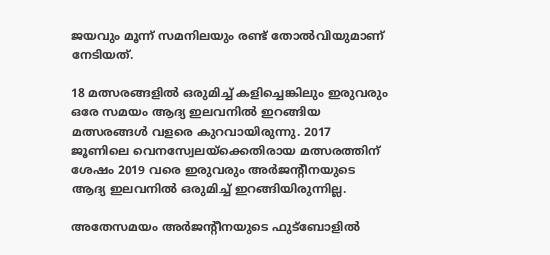ജയവും മൂന്ന് സമനിലയും രണ്ട് തോല്‍വിയുമാണ് നേടിയത്.

18 മത്സരങ്ങളില്‍ ഒരുമിച്ച് കളിച്ചെങ്കിലും ഇരുവരും ഒരേ സമയം ആദ്യ ഇലവനില്‍ ഇറങ്ങിയ മത്സരങ്ങള്‍ വളരെ കുറവായിരുന്നു. 2017 ജൂണിലെ വെനസ്വേലയ്‌ക്കെതിരായ മത്സരത്തിന് ശേഷം 2019 വരെ ഇരുവരും അര്‍ജന്റീനയുടെ ആദ്യ ഇലവനില്‍ ഒരുമിച്ച് ഇറങ്ങിയിരുന്നില്ല.

അതേസമയം അര്‍ജന്റീനയുടെ ഫുട്‌ബോളില്‍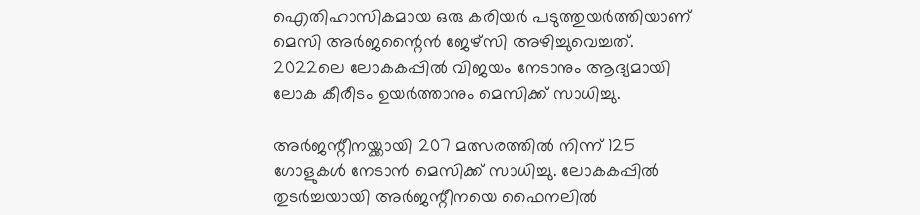ഐതിഹാസികമായ ഒരു കരിയര്‍ പടുത്തുയര്‍ത്തിയാണ് മെസി അര്‍ജന്റൈന്‍ ജേഴ്‌സി അഴിച്ചുവെച്ചത്. 2022ലെ ലോകകപ്പില്‍ വിജയം നേടാനും ആദ്യമായി ലോക കീരീടം ഉയര്‍ത്താനും മെസിക്ക് സാധിച്ചു.

അര്‍ജന്റീനയ്ക്കായി 207 മത്സരത്തില്‍ നിന്ന് 125 ഗോളുകള്‍ നേടാന്‍ മെസിക്ക് സാധിച്ചു. ലോകകപ്പില്‍ തുടര്‍ച്ചയായി അര്‍ജന്റീനയെ ഫൈനലില്‍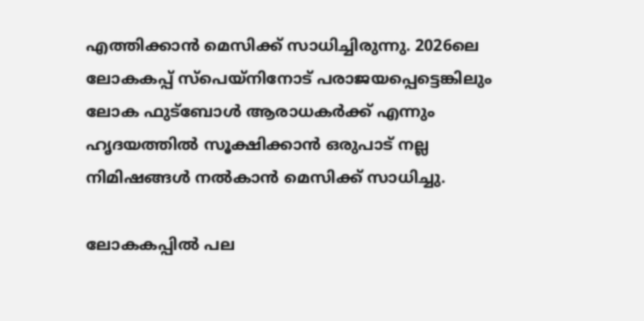എത്തിക്കാന്‍ മെസിക്ക് സാധിച്ചിരുന്നു. 2026ലെ ലോകകപ്പ് സ്‌പെയ്‌നിനോട് പരാജയപ്പെട്ടെങ്കിലും ലോക ഫുട്‌ബോള്‍ ആരാധകര്‍ക്ക് എന്നും ഹൃദയത്തില്‍ സൂക്ഷിക്കാന്‍ ഒരുപാട് നല്ല നിമിഷങ്ങള്‍ നല്‍കാന്‍ മെസിക്ക് സാധിച്ചു.

ലോകകപ്പില്‍ പല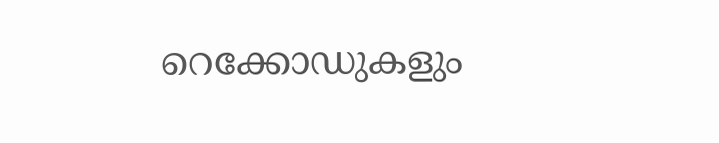റെക്കോഡുകളും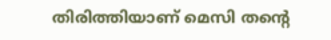തിരിത്തിയാണ് മെസി തന്റെ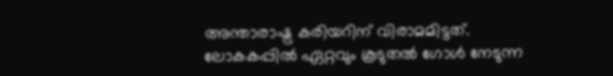അന്താരാഷ്ട്ര കരിയറിന് വിരാമമിട്ടത്. ലോകകപ്പില്‍ ഏറ്റവും കൂടുതല്‍ ഗോള്‍ നേടുന്ന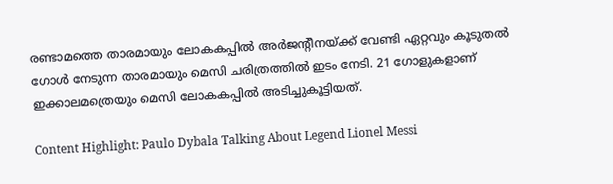രണ്ടാമത്തെ താരമായും ലോകകപ്പില്‍ അര്‍ജന്റീനയ്ക്ക് വേണ്ടി ഏറ്റവും കൂടുതല്‍ ഗോള്‍ നേടുന്ന താരമായും മെസി ചരിത്രത്തില്‍ ഇടം നേടി. 21 ഗോളുകളാണ് ഇക്കാലമത്രെയും മെസി ലോകകപ്പില്‍ അടിച്ചുകൂട്ടിയത്.

Content Highlight: Paulo Dybala Talking About Legend Lionel Messi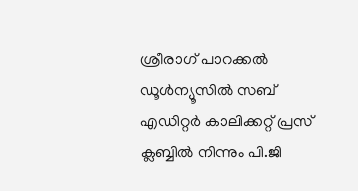ശ്രീരാഗ് പാറക്കല്‍
ഡൂള്‍ന്യൂസില്‍ സബ് എഡിറ്റര്‍ കാലിക്കറ്റ് പ്രസ് ക്ലബ്ബില്‍ നിന്നും പി.ജി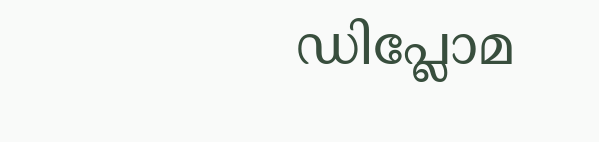ഡിപ്ലോമ